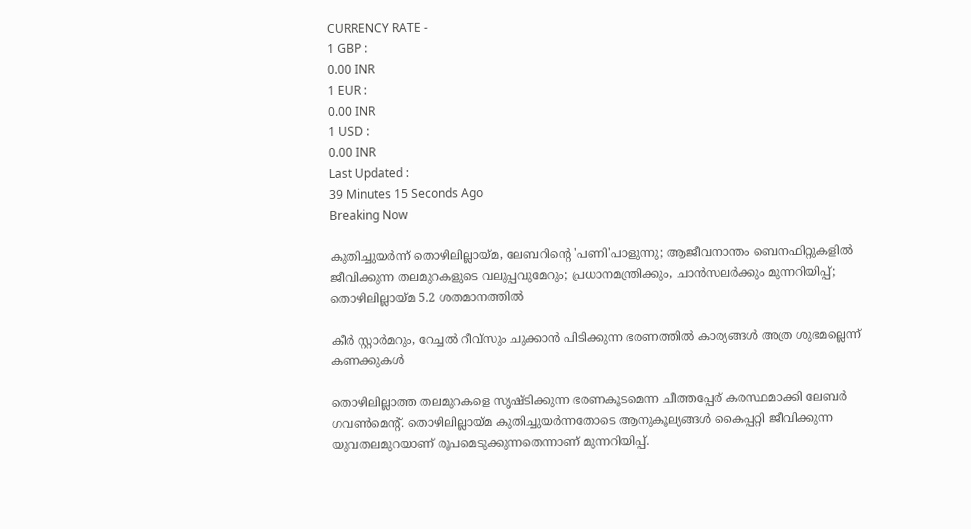CURRENCY RATE -
1 GBP :
0.00 INR
1 EUR :
0.00 INR
1 USD :
0.00 INR
Last Updated :
39 Minutes 15 Seconds Ago
Breaking Now

കുതിച്ചുയര്‍ന്ന് തൊഴിലില്ലായ്മ, ലേബറിന്റെ 'പണി'പാളുന്നു; ആജീവനാന്തം ബെനഫിറ്റുകളില്‍ ജീവിക്കുന്ന തലമുറകളുടെ വലുപ്പവുമേറും; പ്രധാനമന്ത്രിക്കും, ചാന്‍സലര്‍ക്കും മുന്നറിയിപ്പ്; തൊഴിലില്ലായ്മ 5.2 ശതമാനത്തില്‍

കീര്‍ സ്റ്റാര്‍മറും, റേച്ചല്‍ റീവ്‌സും ചുക്കാന്‍ പിടിക്കുന്ന ഭരണത്തില്‍ കാര്യങ്ങള്‍ അത്ര ശുഭമല്ലെന്ന് കണക്കുകള്‍

തൊഴിലില്ലാത്ത തലമുറകളെ സൃഷ്ടിക്കുന്ന ഭരണകൂടമെന്ന ചീത്തപ്പേര് കരസ്ഥമാക്കി ലേബര്‍ ഗവണ്‍മെന്റ്. തൊഴിലില്ലായ്മ കുതിച്ചുയര്‍ന്നതോടെ ആനുകൂല്യങ്ങള്‍ കൈപ്പറ്റി ജീവിക്കുന്ന യുവതലമുറയാണ് രൂപമെടുക്കുന്നതെന്നാണ് മുന്നറിയിപ്പ്.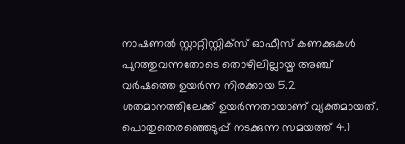നാഷണല്‍ സ്റ്റാറ്റിസ്റ്റിക്‌സ് ഓഫീസ് കണക്കുകള്‍ പുറത്തുവന്നതോടെ തൊഴിലില്ലായ്മ അഞ്ച് വര്‍ഷത്തെ ഉയര്‍ന്ന നിരക്കായ 5.2 ശതമാനത്തിലേക്ക് ഉയര്‍ന്നതായാണ് വ്യക്തമായത്. പൊതുതെരഞ്ഞെടുപ്പ് നടക്കുന്ന സമയത്ത് 4.1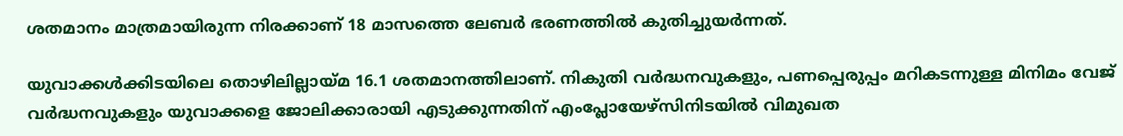ശതമാനം മാത്രമായിരുന്ന നിരക്കാണ് 18 മാസത്തെ ലേബര്‍ ഭരണത്തില്‍ കുതിച്ചുയര്‍ന്നത്.

യുവാക്കള്‍ക്കിടയിലെ തൊഴിലില്ലായ്മ 16.1 ശതമാനത്തിലാണ്. നികുതി വര്‍ദ്ധനവുകളും, പണപ്പെരുപ്പം മറികടന്നുള്ള മിനിമം വേജ് വര്‍ദ്ധനവുകളും യുവാക്കളെ ജോലിക്കാരായി എടുക്കുന്നതിന് എംപ്ലോയേഴ്‌സിനിടയില്‍ വിമുഖത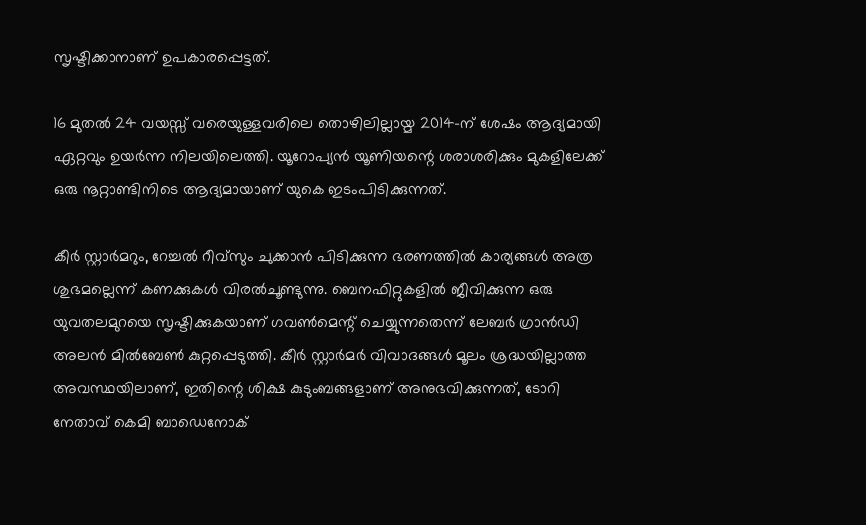സൃഷ്ടിക്കാനാണ് ഉപകാരപ്പെട്ടത്.

16 മുതല്‍ 24 വയസ്സ് വരെയുള്ളവരിലെ തൊഴിലില്ലായ്മ 2014-ന് ശേഷം ആദ്യമായി ഏറ്റവും ഉയര്‍ന്ന നിലയിലെത്തി. യൂറോപ്യന്‍ യൂണിയന്റെ ശരാശരിക്കും മുകളിലേക്ക് ഒരു നൂറ്റാണ്ടിനിടെ ആദ്യമായാണ് യുകെ ഇടംപിടിക്കുന്നത്.

കീര്‍ സ്റ്റാര്‍മറും, റേച്ചല്‍ റീവ്‌സും ചുക്കാന്‍ പിടിക്കുന്ന ഭരണത്തില്‍ കാര്യങ്ങള്‍ അത്ര ശുഭമല്ലെന്ന് കണക്കുകള്‍ വിരല്‍ചൂണ്ടുന്നു. ബെനഫിറ്റുകളില്‍ ജീവിക്കുന്ന ഒരു യുവതലമുറയെ സൃഷ്ടിക്കുകയാണ് ഗവണ്‍മെന്റ് ചെയ്യുന്നതെന്ന് ലേബര്‍ ഗ്രാന്‍ഡി അലന്‍ മില്‍ബേണ്‍ കുറ്റപ്പെടുത്തി. കീര്‍ സ്റ്റാര്‍മര്‍ വിവാദങ്ങള്‍ മൂലം ശ്രദ്ധയില്ലാത്ത അവസ്ഥയിലാണ്, ഇതിന്റെ ശിക്ഷ കുടുംബങ്ങളാണ് അനുഭവിക്കുന്നത്, ടോറി നേതാവ് കെമി ബാഡെനോക്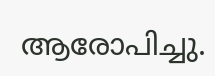ആരോപിച്ചു.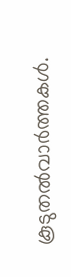കൂടുതല്‍വാര്‍ത്തകള്‍.